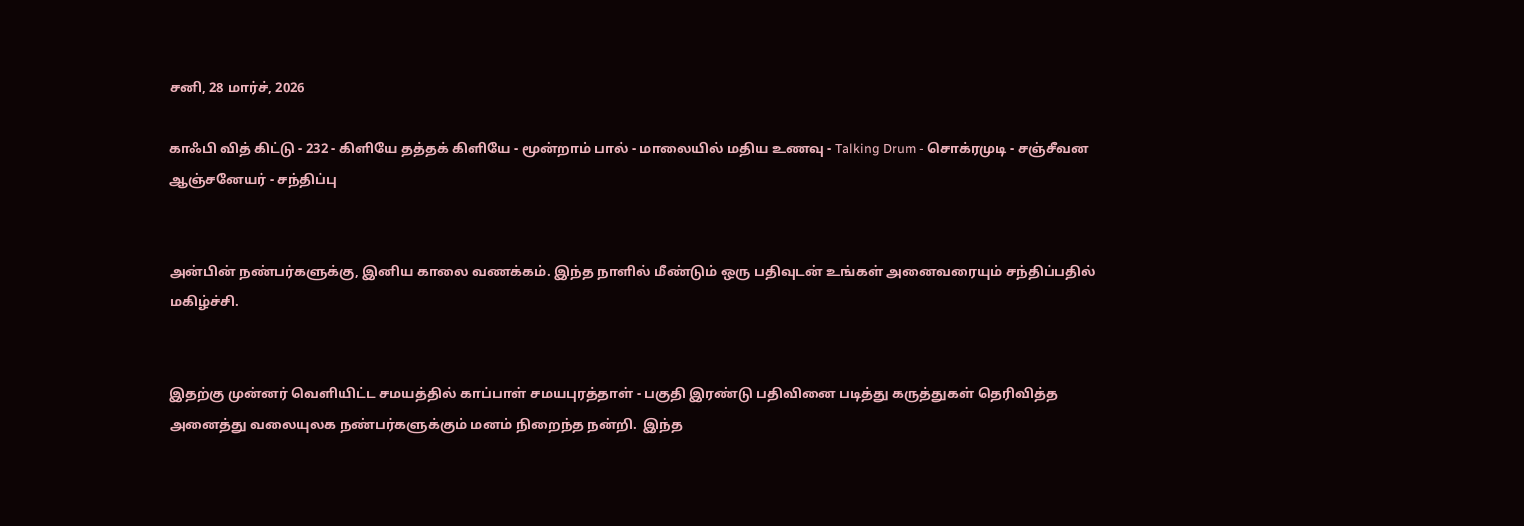சனி, 28 மார்ச், 2026

காஃபி வித் கிட்டு - 232 - கிளியே தத்தக் கிளியே - மூன்றாம் பால் - மாலையில் மதிய உணவு - Talking Drum - சொக்ரமுடி - சஞ்சீவன ஆஞ்சனேயர் - சந்திப்பு


அன்பின் நண்பர்களுக்கு, இனிய காலை வணக்கம். இந்த நாளில் மீண்டும் ஒரு பதிவுடன் உங்கள் அனைவரையும் சந்திப்பதில் மகிழ்ச்சி.


இதற்கு முன்னர் வெளியிட்ட சமயத்தில் காப்பாள் சமயபுரத்தாள் - பகுதி இரண்டு பதிவினை படித்து கருத்துகள் தெரிவித்த அனைத்து வலையுலக நண்பர்களுக்கும் மனம் நிறைந்த நன்றி.  இந்த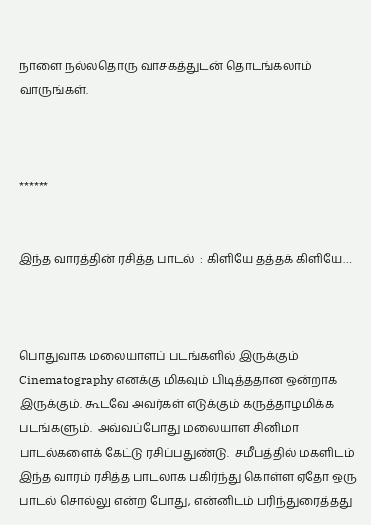நாளை நல்லதொரு வாசகத்துடன் தொடங்கலாம் வாருங்கள்.



******


இந்த வாரத்தின் ரசித்த பாடல்  : கிளியே தத்தக் கிளியே…



பொதுவாக மலையாளப் படங்களில் இருக்கும் Cinematography எனக்கு மிகவும் பிடித்ததான ஒன்றாக இருக்கும். கூடவே அவர்கள் எடுக்கும் கருத்தாழமிக்க படங்களும்.  அவ்வப்போது மலையாள சினிமா பாடல்களைக் கேட்டு ரசிப்பதுண்டு.  சமீபத்தில் மகளிடம் இந்த வாரம் ரசித்த பாடலாக பகிர்ந்து கொள்ள ஏதோ ஒரு பாடல் சொல்லு என்ற போது, என்னிடம் பரிந்துரைத்தது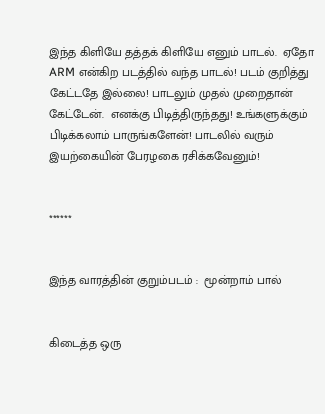இந்த கிளியே தத்தக் கிளியே எனும் பாடல்.  ஏதோ ARM என்கிற படத்தில் வந்த பாடல்! படம் குறித்து கேட்டதே இல்லை! பாடலும் முதல் முறைதான் கேட்டேன்.  எனக்கு பிடித்திருந்தது! உங்களுக்கும் பிடிக்கலாம் பாருங்களேன்! பாடலில் வரும் இயற்கையின் பேரழகை ரசிக்கவேனும்!


******


இந்த வாரத்தின் குறும்படம் :  மூன்றாம் பால்


கிடைத்த ஒரு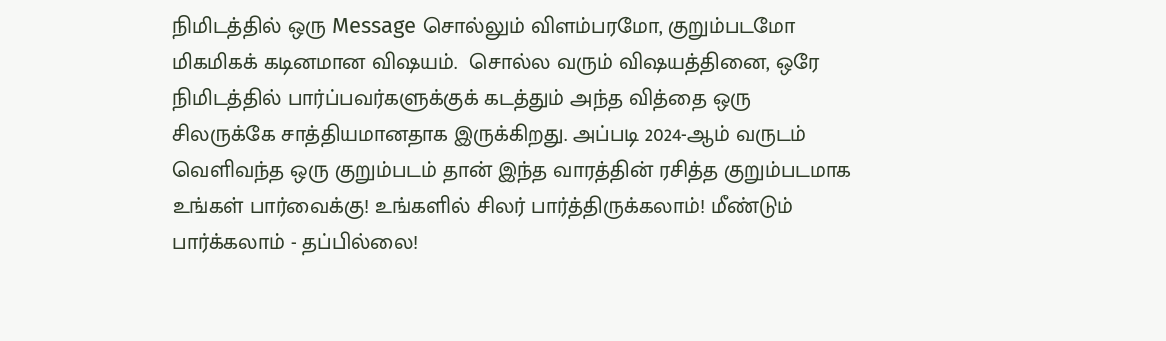நிமிடத்தில் ஒரு Message சொல்லும் விளம்பரமோ, குறும்படமோ மிகமிகக் கடினமான விஷயம்.  சொல்ல வரும் விஷயத்தினை, ஒரே நிமிடத்தில் பார்ப்பவர்களுக்குக் கடத்தும் அந்த வித்தை ஒரு சிலருக்கே சாத்தியமானதாக இருக்கிறது. அப்படி 2024-ஆம் வருடம் வெளிவந்த ஒரு குறும்படம் தான் இந்த வாரத்தின் ரசித்த குறும்படமாக உங்கள் பார்வைக்கு! உங்களில் சிலர் பார்த்திருக்கலாம்! மீண்டும் பார்க்கலாம் - தப்பில்லை!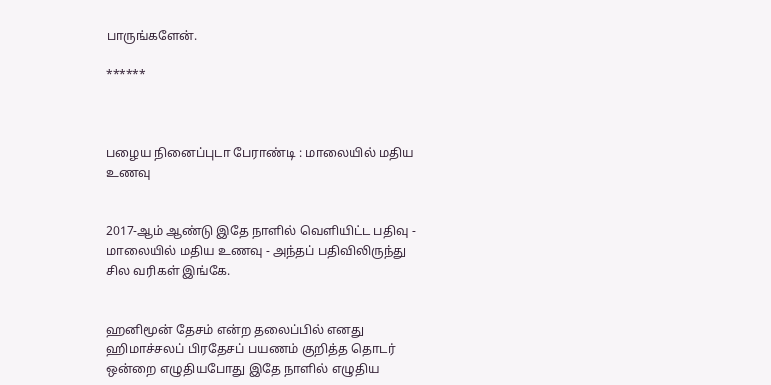பாருங்களேன்.

******



பழைய நினைப்புடா பேராண்டி : மாலையில் மதிய உணவு


2017-ஆம் ஆண்டு இதே நாளில் வெளியிட்ட பதிவு - மாலையில் மதிய உணவு - அந்தப் பதிவிலிருந்து சில வரிகள் இங்கே.


ஹனிமூன் தேசம் என்ற தலைப்பில் எனது ஹிமாச்சலப் பிரதேசப் பயணம் குறித்த தொடர் ஒன்றை எழுதியபோது இதே நாளில் எழுதிய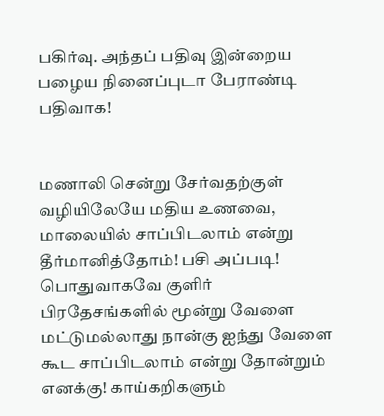பகிர்வு. அந்தப் பதிவு இன்றைய பழைய நினைப்புடா பேராண்டி பதிவாக!


மணாலி சென்று சேர்வதற்குள் வழியிலேயே மதிய உணவை, மாலையில் சாப்பிடலாம் என்று தீர்மானித்தோம்! பசி அப்படி! பொதுவாகவே குளிர் பிரதேசங்களில் மூன்று வேளை மட்டுமல்லாது நான்கு ஐந்து வேளை கூட சாப்பிடலாம் என்று தோன்றும் எனக்கு! காய்கறிகளும்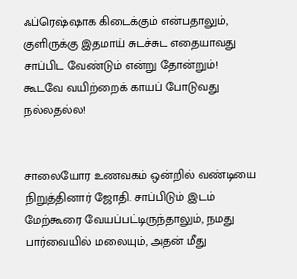ஃப்ரெஷ்ஷாக கிடைக்கும் என்பதாலும், குளிருக்கு இதமாய் சுடச்சுட எதையாவது சாப்பிட வேண்டும் என்று தோன்றும்! கூடவே வயிற்றைக் காயப் போடுவது நல்லதல்ல!


சாலையோர உணவகம் ஒன்றில் வண்டியை நிறுத்தினார் ஜோதி. சாப்பிடும் இடம் மேற்கூரை வேயப்பட்டிருந்தாலும், நமது பார்வையில் மலையும், அதன் மீது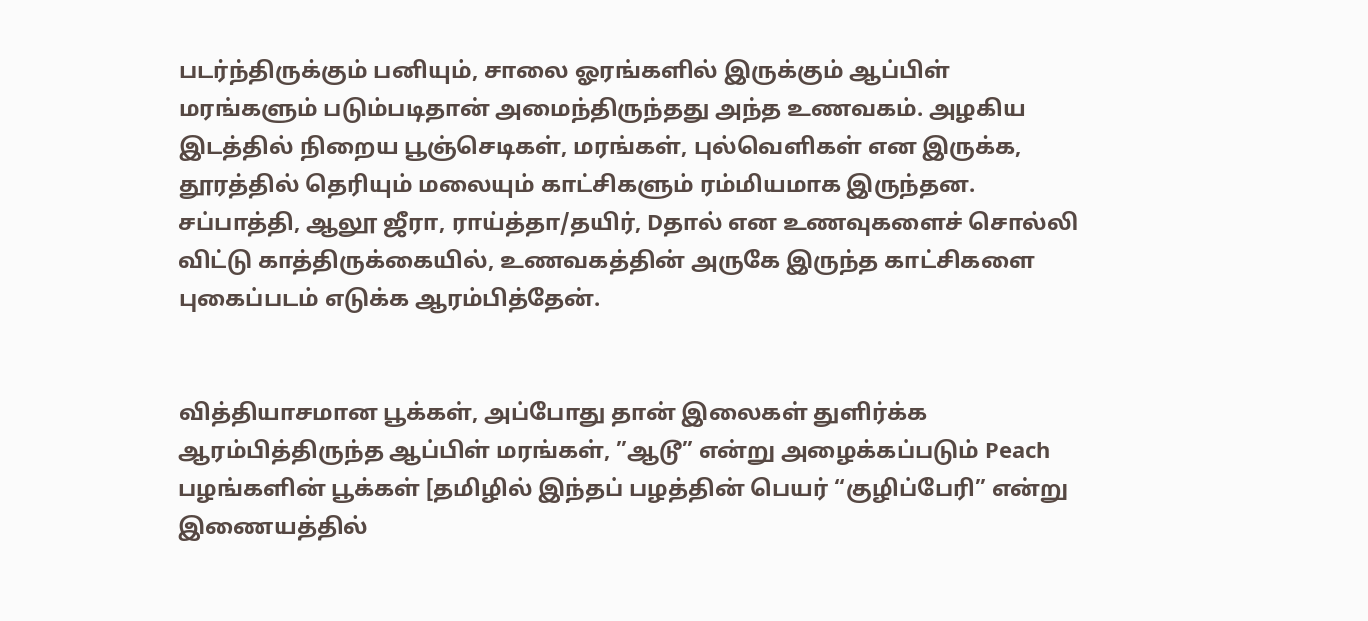படர்ந்திருக்கும் பனியும், சாலை ஓரங்களில் இருக்கும் ஆப்பிள் மரங்களும் படும்படிதான் அமைந்திருந்தது அந்த உணவகம். அழகிய இடத்தில் நிறைய பூஞ்செடிகள், மரங்கள், புல்வெளிகள் என இருக்க, தூரத்தில் தெரியும் மலையும் காட்சிகளும் ரம்மியமாக இருந்தன. சப்பாத்தி, ஆலூ ஜீரா, ராய்த்தா/தயிர், Dதால் என உணவுகளைச் சொல்லி விட்டு காத்திருக்கையில், உணவகத்தின் அருகே இருந்த காட்சிகளை புகைப்படம் எடுக்க ஆரம்பித்தேன்.


வித்தியாசமான பூக்கள், அப்போது தான் இலைகள் துளிர்க்க ஆரம்பித்திருந்த ஆப்பிள் மரங்கள், ”ஆடூ” என்று அழைக்கப்படும் Peach பழங்களின் பூக்கள் [தமிழில் இந்தப் பழத்தின் பெயர் “குழிப்பேரி” என்று இணையத்தில்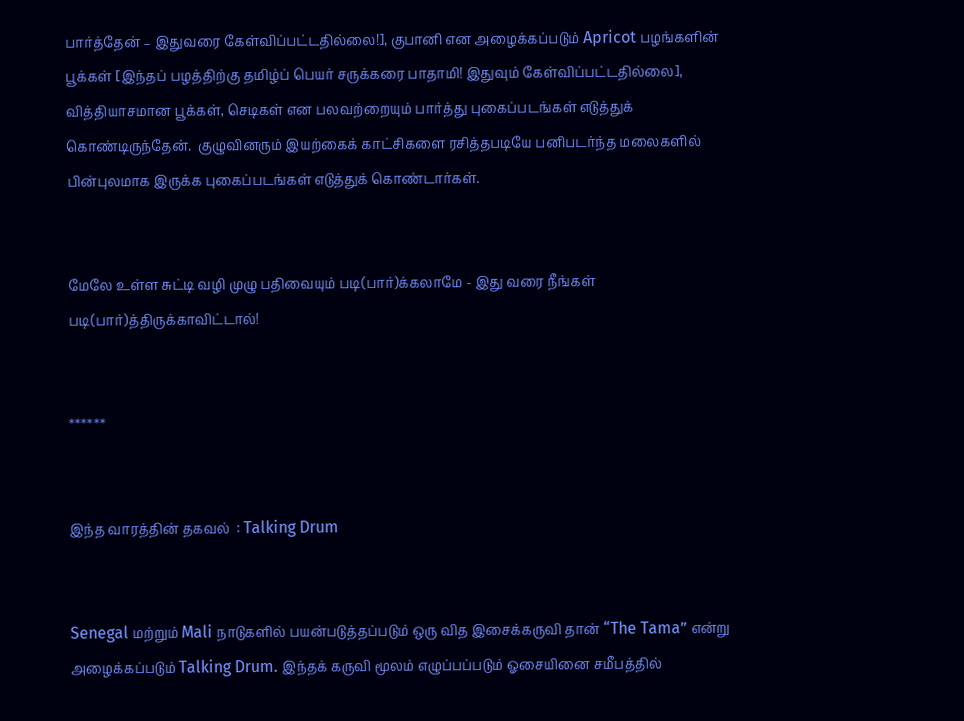பார்த்தேன் – இதுவரை கேள்விப்பட்டதில்லை!], குபானி என அழைக்கப்படும் Apricot பழங்களின் பூக்கள் [இந்தப் பழத்திற்கு தமிழ்ப் பெயர் சருக்கரை பாதாமி! இதுவும் கேள்விப்பட்டதில்லை], வித்தியாசமான பூக்கள், செடிகள் என பலவற்றையும் பார்த்து புகைப்படங்கள் எடுத்துக் கொண்டிருந்தேன்.  குழுவினரும் இயற்கைக் காட்சிகளை ரசித்தபடியே பனிபடர்ந்த மலைகளில் பின்புலமாக இருக்க புகைப்படங்கள் எடுத்துக் கொண்டார்கள்.


மேலே உள்ள சுட்டி வழி முழு பதிவையும் படி(பார்)க்கலாமே - இது வரை நீங்கள் படி(பார்)த்திருக்காவிட்டால்!


******


இந்த வாரத்தின் தகவல்  : Talking Drum


Senegal மற்றும் Mali நாடுகளில் பயன்படுத்தப்படும் ஒரு வித இசைக்கருவி தான் “The Tama” என்று அழைக்கப்படும் Talking Drum. இந்தக் கருவி மூலம் எழுப்பப்படும் ஓசையினை சமீபத்தில்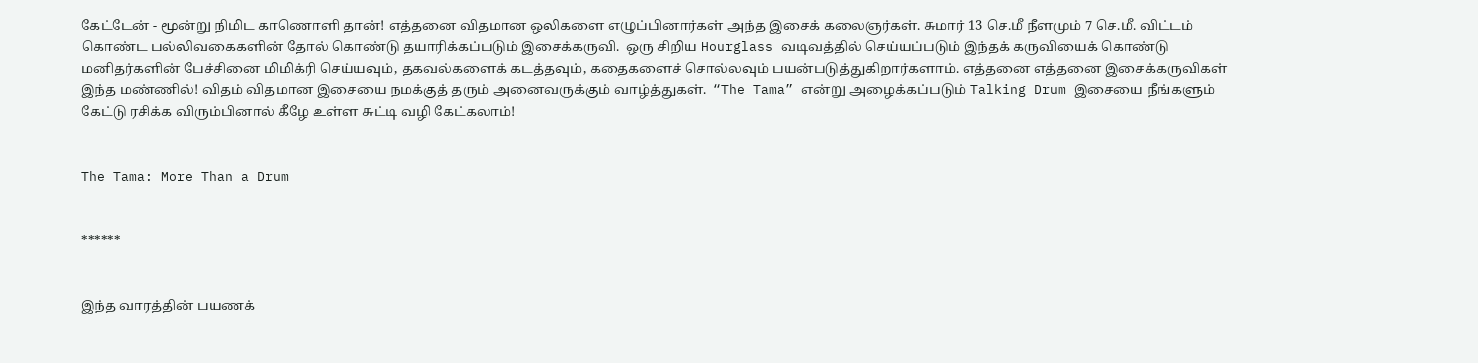கேட்டேன் - மூன்று நிமிட காணொளி தான்! எத்தனை விதமான ஒலிகளை எழுப்பினார்கள் அந்த இசைக் கலைஞர்கள். சுமார் 13 செ.மீ நீளமும் 7 செ.மீ. விட்டம் கொண்ட பல்லிவகைகளின் தோல் கொண்டு தயாரிக்கப்படும் இசைக்கருவி.  ஒரு சிறிய Hourglass வடிவத்தில் செய்யப்படும் இந்தக் கருவியைக் கொண்டு மனிதர்களின் பேச்சினை மிமிக்ரி செய்யவும், தகவல்களைக் கடத்தவும், கதைகளைச் சொல்லவும் பயன்படுத்துகிறார்களாம். எத்தனை எத்தனை இசைக்கருவிகள் இந்த மண்ணில்! விதம் விதமான இசையை நமக்குத் தரும் அனைவருக்கும் வாழ்த்துகள்.  “The Tama” என்று அழைக்கப்படும் Talking Drum இசையை நீங்களும் கேட்டு ரசிக்க விரும்பினால் கீழே உள்ள சுட்டி வழி கேட்கலாம்!


The Tama: More Than a Drum


******


இந்த வாரத்தின் பயணக்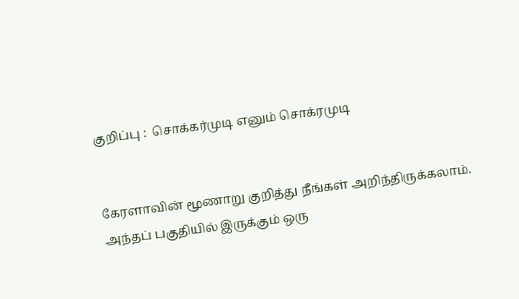குறிப்பு :  சொக்கர்முடி எனும் சொக்ரமுடி


கேரளாவின் மூணாறு குறித்து நீங்கள் அறிந்திருக்கலாம்.  அந்தப் பகுதியில் இருக்கும் ஒரு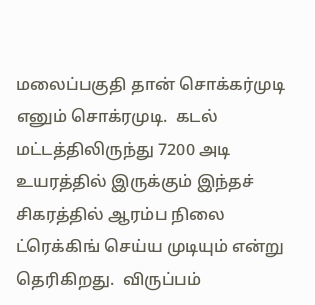மலைப்பகுதி தான் சொக்கர்முடி எனும் சொக்ரமுடி.  கடல் மட்டத்திலிருந்து 7200 அடி உயரத்தில் இருக்கும் இந்தச் சிகரத்தில் ஆரம்ப நிலை ட்ரெக்கிங் செய்ய முடியும் என்று தெரிகிறது.  விருப்பம்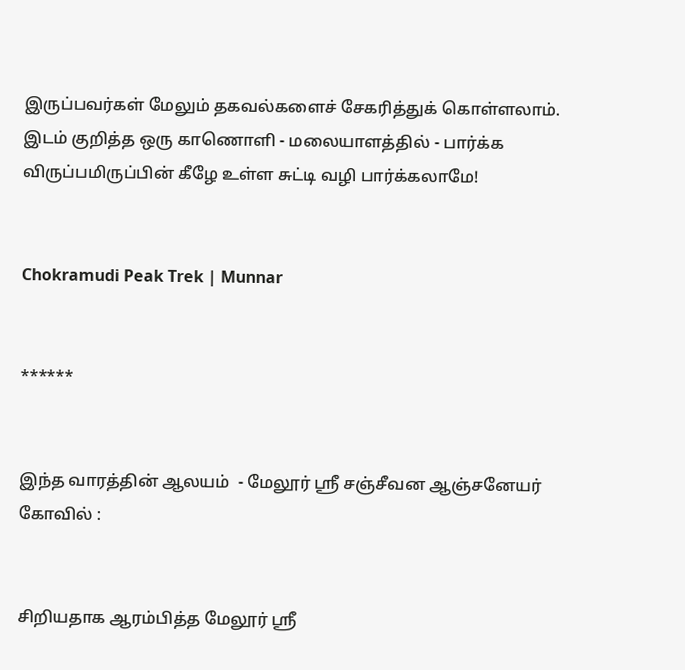இருப்பவர்கள் மேலும் தகவல்களைச் சேகரித்துக் கொள்ளலாம். இடம் குறித்த ஒரு காணொளி - மலையாளத்தில் - பார்க்க விருப்பமிருப்பின் கீழே உள்ள சுட்டி வழி பார்க்கலாமே!


Chokramudi Peak Trek | Munnar


******


இந்த வாரத்தின் ஆலயம்  - மேலூர் ஸ்ரீ சஞ்சீவன ஆஞ்சனேயர் கோவில் :


சிறியதாக ஆரம்பித்த மேலூர் ஸ்ரீ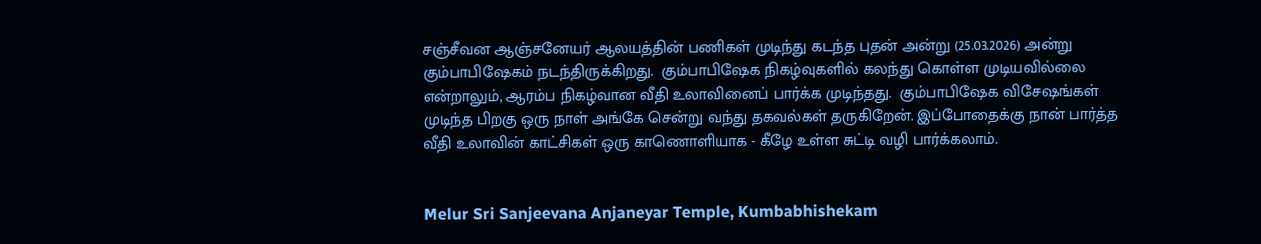சஞ்சீவன ஆஞ்சனேயர் ஆலயத்தின் பணிகள் முடிந்து கடந்த புதன் அன்று (25.03.2026) அன்று கும்பாபிஷேகம் நடந்திருக்கிறது.  கும்பாபிஷேக நிகழ்வுகளில் கலந்து கொள்ள முடியவில்லை என்றாலும், ஆரம்ப நிகழ்வான வீதி உலாவினைப் பார்க்க முடிந்தது.  கும்பாபிஷேக விசேஷங்கள் முடிந்த பிறகு ஒரு நாள் அங்கே சென்று வந்து தகவல்கள் தருகிறேன். இப்போதைக்கு நான் பார்த்த வீதி உலாவின் காட்சிகள் ஒரு காணொளியாக - கீழே உள்ள சுட்டி வழி பார்க்கலாம்.


Melur Sri Sanjeevana Anjaneyar Temple, Kumbabhishekam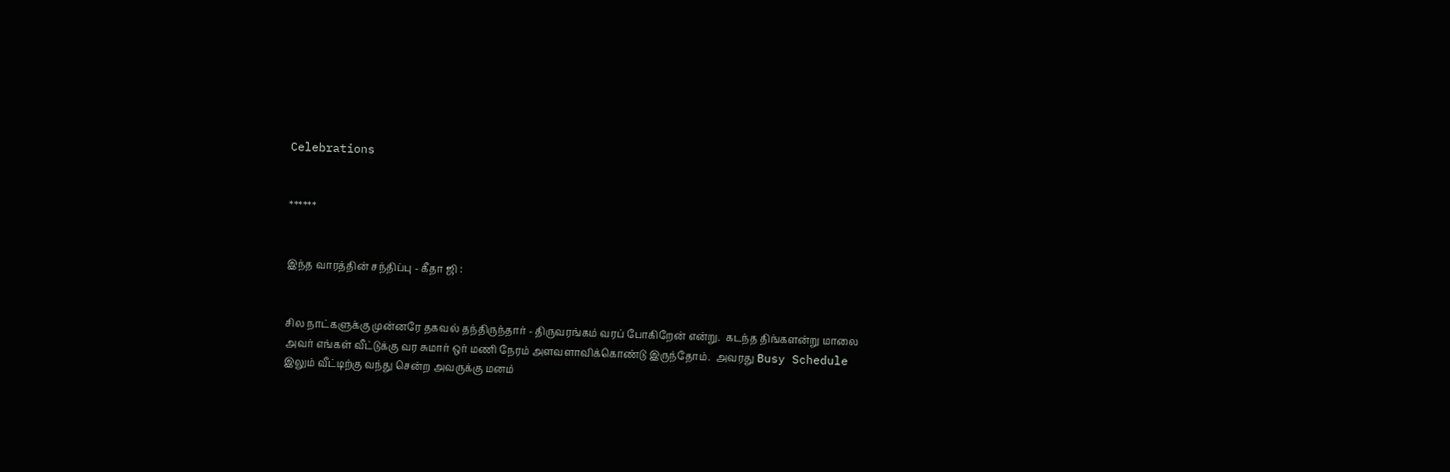Celebrations


******


இந்த வாரத்தின் சந்திப்பு - கீதா ஜி :


சில நாட்களுக்கு முன்னரே தகவல் தந்திருந்தார் - திருவரங்கம் வரப் போகிறேன் என்று.  கடந்த திங்களன்று மாலை அவர் எங்கள் வீட்டுக்கு வர சுமார் ஒர் மணி நேரம் அளவளாவிக்கொண்டு இருந்தோம்.  அவரது Busy Schedule இலும் வீட்டிற்கு வந்து சென்ற அவருக்கு மனம்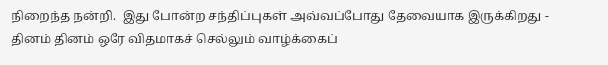நிறைந்த நன்றி.  இது போன்ற சந்திப்புகள் அவ்வப்போது தேவையாக இருக்கிறது - தினம் தினம் ஒரே விதமாகச் செல்லும் வாழ்க்கைப்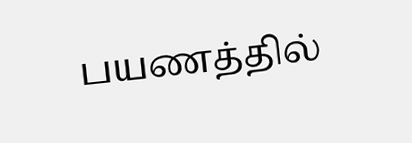பயணத்தில்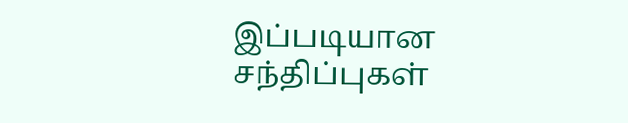இப்படியான சந்திப்புகள்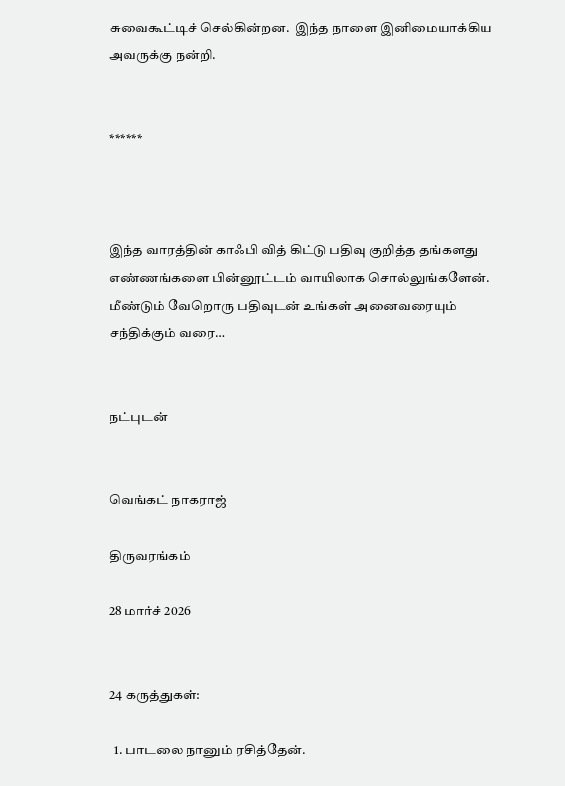சுவைகூட்டிச் செல்கின்றன.  இந்த நாளை இனிமையாக்கிய அவருக்கு நன்றி.


******



இந்த வாரத்தின் காஃபி வித் கிட்டு பதிவு குறித்த தங்களது எண்ணங்களை பின்னூட்டம் வாயிலாக சொல்லுங்களேன்.  மீண்டும் வேறொரு பதிவுடன் உங்கள் அனைவரையும் சந்திக்கும் வரை…


நட்புடன்


வெங்கட் நாகராஜ்

திருவரங்கம்

28 மார்ச் 2026


24 கருத்துகள்:

  1. பாடலை நானும் ரசித்தேன்.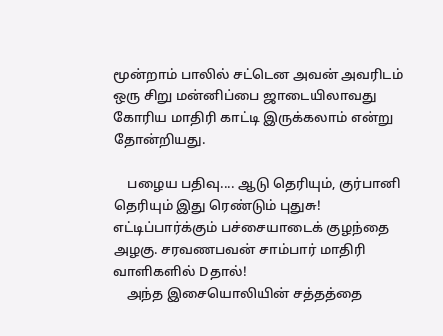மூன்றாம் பாலில் சட்டென அவன் அவரிடம் ஒரு சிறு மன்னிப்பை ஜாடையிலாவது கோரிய மாதிரி காட்டி இருக்கலாம் என்று தோன்றியது.

    பழைய பதிவு.... ஆடு தெரியும், குர்பானி தெரியும் இது ரெண்டும் புதுசு! எட்டிப்பார்க்கும் பச்சையாடைக் குழந்தை அழகு. சரவணபவன் சாம்பார் மாதிரி வாளிகளில் Dதால்!
    அந்த இசையொலியின் சத்தத்தை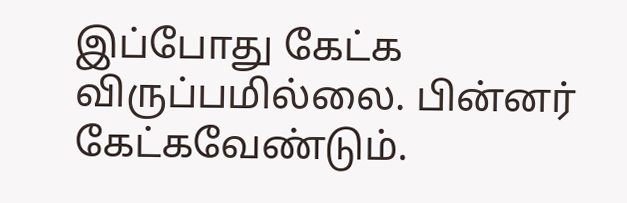இப்போது கேட்க விருப்பமில்லை. பின்னர் கேட்கவேண்டும்.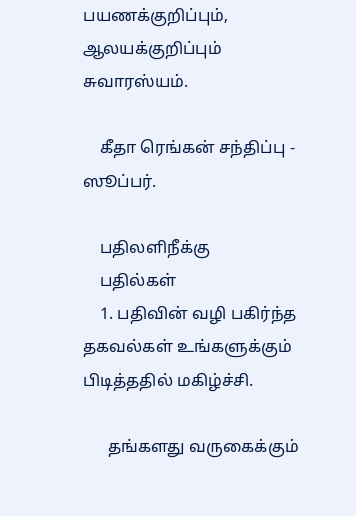பயணக்குறிப்பும், ஆலயக்குறிப்பும் சுவாரஸ்யம்.

    கீதா ரெங்கன் சந்திப்பு - ஸூப்பர்.

    பதிலளிநீக்கு
    பதில்கள்
    1. பதிவின் வழி பகிர்ந்த தகவல்கள் உங்களுக்கும் பிடித்ததில் மகிழ்ச்சி.

      தங்களது வருகைக்கும்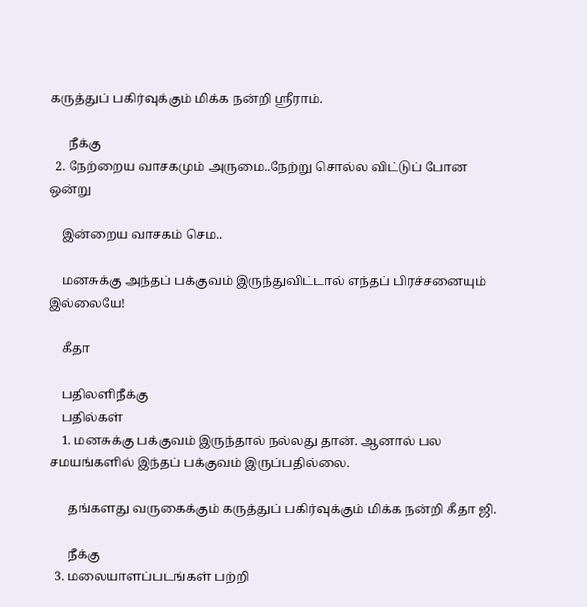கருத்துப் பகிர்வுக்கும் மிக்க நன்றி ஶ்ரீராம்.

      நீக்கு
  2. நேற்றைய வாசகமும் அருமை..நேற்று சொல்ல விட்டுப் போன ஒன்று

    இன்றைய வாசகம் செம..

    மனசுக்கு அந்தப் பக்குவம் இருந்துவிட்டால் எந்தப் பிரச்சனையும் இல்லையே!

    கீதா

    பதிலளிநீக்கு
    பதில்கள்
    1. மனசுக்கு பக்குவம் இருந்தால் நல்லது தான். ஆனால் பல சமயங்களில் இந்தப் பக்குவம் இருப்பதில்லை.

      தங்களது வருகைக்கும் கருத்துப் பகிர்வுக்கும் மிக்க நன்றி கீதா ஜி.

      நீக்கு
  3. மலையாளப்படங்கள் பற்றி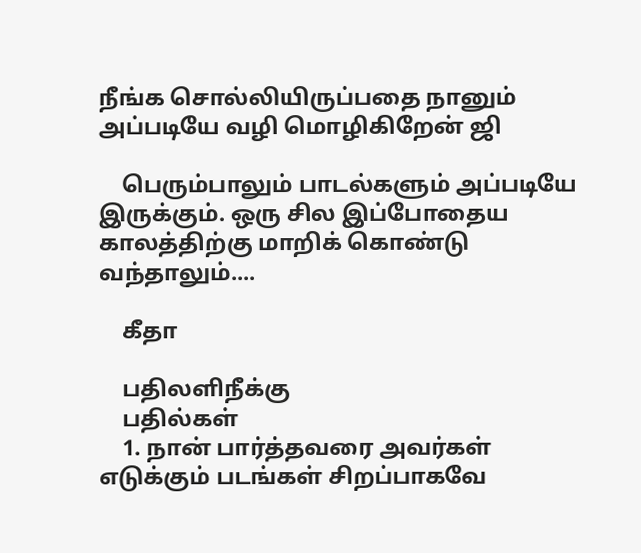நீங்க சொல்லியிருப்பதை நானும் அப்படியே வழி மொழிகிறேன் ஜி

    பெரும்பாலும் பாடல்களும் அப்படியே இருக்கும். ஒரு சில இப்போதைய காலத்திற்கு மாறிக் கொண்டு வந்தாலும்....

    கீதா

    பதிலளிநீக்கு
    பதில்கள்
    1. நான் பார்த்தவரை அவர்கள் எடுக்கும் படங்கள் சிறப்பாகவே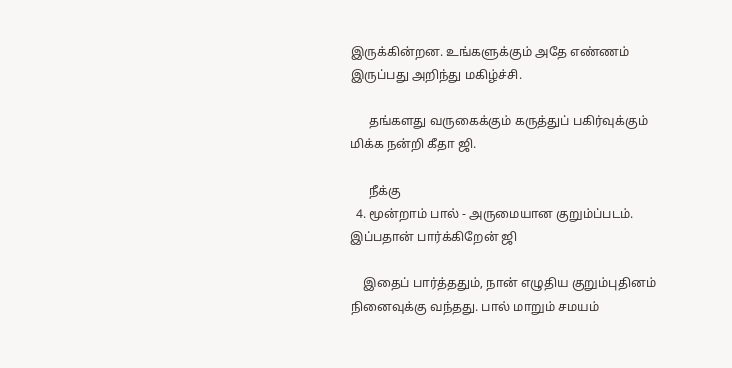இருக்கின்றன. உங்களுக்கும் அதே எண்ணம் இருப்பது அறிந்து மகிழ்ச்சி.

      தங்களது வருகைக்கும் கருத்துப் பகிர்வுக்கும் மிக்க நன்றி கீதா ஜி.

      நீக்கு
  4. மூன்றாம் பால் - அருமையான குறும்ப்படம். இப்பதான் பார்க்கிறேன் ஜி

    இதைப் பார்த்ததும், நான் எழுதிய குறும்புதினம் நினைவுக்கு வந்தது. பால் மாறும் சமயம்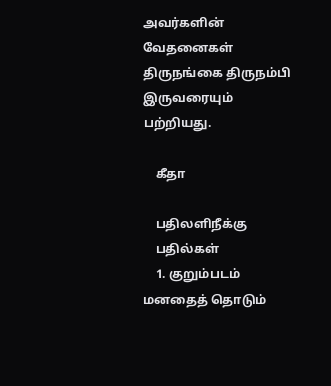அவர்களின் வேதனைகள் திருநங்கை திருநம்பி இருவரையும் பற்றியது.

    கீதா

    பதிலளிநீக்கு
    பதில்கள்
    1. குறும்படம் மனதைத் தொடும்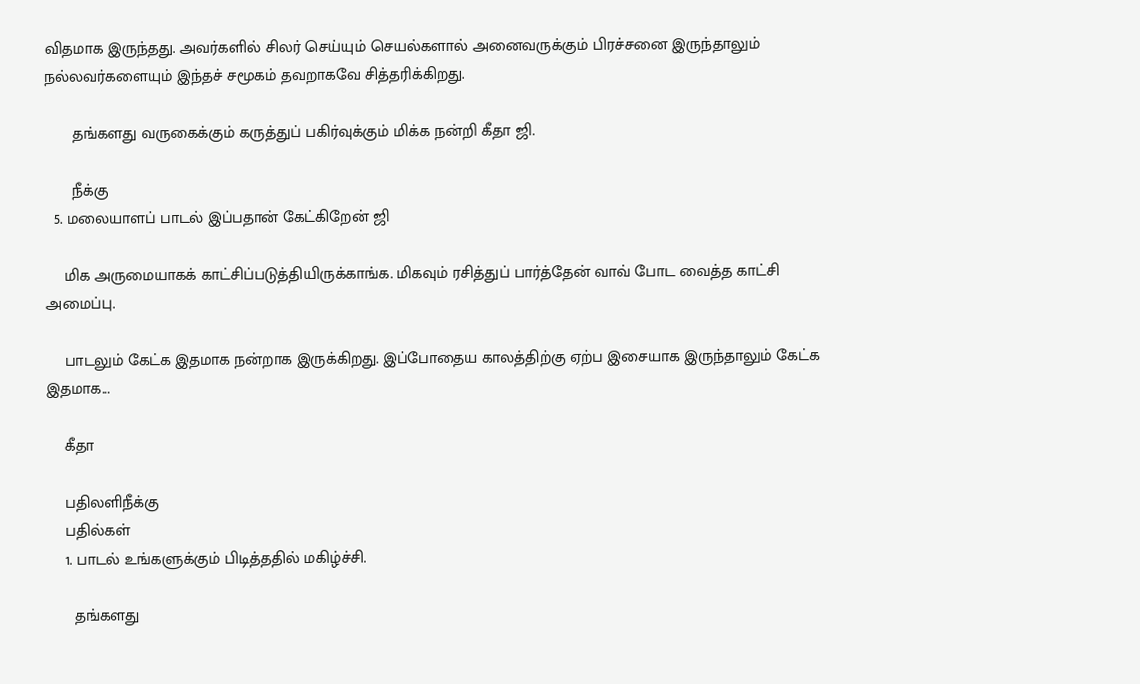விதமாக இருந்தது. அவர்களில் சிலர் செய்யும் செயல்களால் அனைவருக்கும் பிரச்சனை இருந்தாலும் நல்லவர்களையும் இந்தச் சமூகம் தவறாகவே சித்தரிக்கிறது.

      தங்களது வருகைக்கும் கருத்துப் பகிர்வுக்கும் மிக்க நன்றி கீதா ஜி.

      நீக்கு
  5. மலையாளப் பாடல் இப்பதான் கேட்கிறேன் ஜி

    மிக அருமையாகக் காட்சிப்படுத்தியிருக்காங்க. மிகவும் ரசித்துப் பார்த்தேன் வாவ் போட வைத்த காட்சி அமைப்பு.

    பாடலும் கேட்க இதமாக நன்றாக இருக்கிறது. இப்போதைய காலத்திற்கு ஏற்ப இசையாக இருந்தாலும் கேட்க இதமாக...

    கீதா

    பதிலளிநீக்கு
    பதில்கள்
    1. பாடல் உங்களுக்கும் பிடித்ததில் மகிழ்ச்சி.

      தங்களது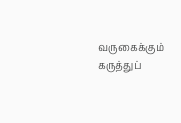வருகைக்கும் கருத்துப்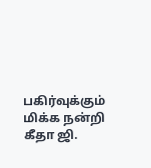பகிர்வுக்கும் மிக்க நன்றி கீதா ஜி.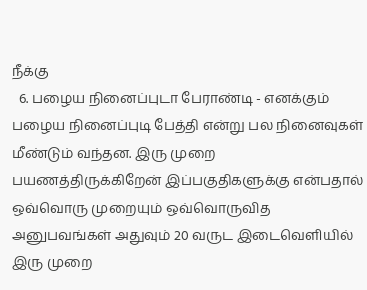நீக்கு
  6. பழைய நினைப்புடா பேராண்டி - எனக்கும் பழைய நினைப்புடி பேத்தி என்று பல நினைவுகள் மீண்டும் வந்தன. இரு முறை பயணத்திருக்கிறேன் இப்பகுதிகளுக்கு என்பதால் ஒவ்வொரு முறையும் ஒவ்வொருவித அனுபவங்கள் அதுவும் 20 வருட இடைவெளியில் இரு முறை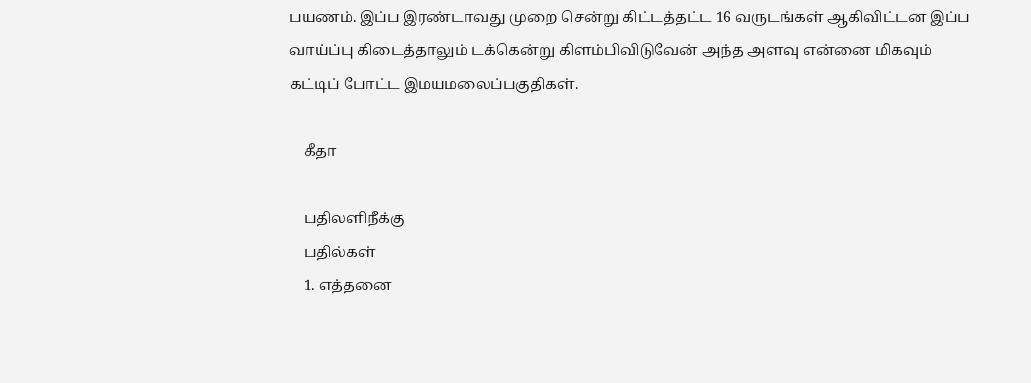பயணம். இப்ப இரண்டாவது முறை சென்று கிட்டத்தட்ட 16 வருடங்கள் ஆகிவிட்டன இப்ப வாய்ப்பு கிடைத்தாலும் டக்கென்று கிளம்பிவிடுவேன் அந்த அளவு என்னை மிகவும் கட்டிப் போட்ட இமயமலைப்பகுதிகள்.

    கீதா

    பதிலளிநீக்கு
    பதில்கள்
    1. எத்தனை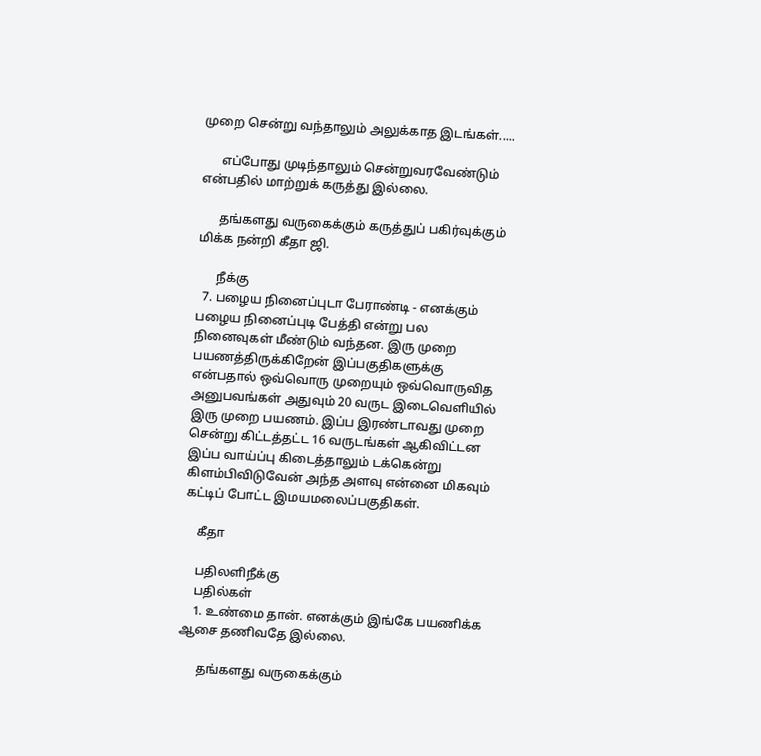முறை சென்று வந்தாலும் அலுக்காத இடங்கள்.....

      எப்போது முடிந்தாலும் சென்றுவரவேண்டும் என்பதில் மாற்றுக் கருத்து இல்லை.

      தங்களது வருகைக்கும் கருத்துப் பகிர்வுக்கும் மிக்க நன்றி கீதா ஜி.

      நீக்கு
  7. பழைய நினைப்புடா பேராண்டி - எனக்கும் பழைய நினைப்புடி பேத்தி என்று பல நினைவுகள் மீண்டும் வந்தன. இரு முறை பயணத்திருக்கிறேன் இப்பகுதிகளுக்கு என்பதால் ஒவ்வொரு முறையும் ஒவ்வொருவித அனுபவங்கள் அதுவும் 20 வருட இடைவெளியில் இரு முறை பயணம். இப்ப இரண்டாவது முறை சென்று கிட்டத்தட்ட 16 வருடங்கள் ஆகிவிட்டன இப்ப வாய்ப்பு கிடைத்தாலும் டக்கென்று கிளம்பிவிடுவேன் அந்த அளவு என்னை மிகவும் கட்டிப் போட்ட இமயமலைப்பகுதிகள்.

    கீதா

    பதிலளிநீக்கு
    பதில்கள்
    1. உண்மை தான். எனக்கும் இங்கே பயணிக்க ஆசை தணிவதே இல்லை.

      தங்களது வருகைக்கும்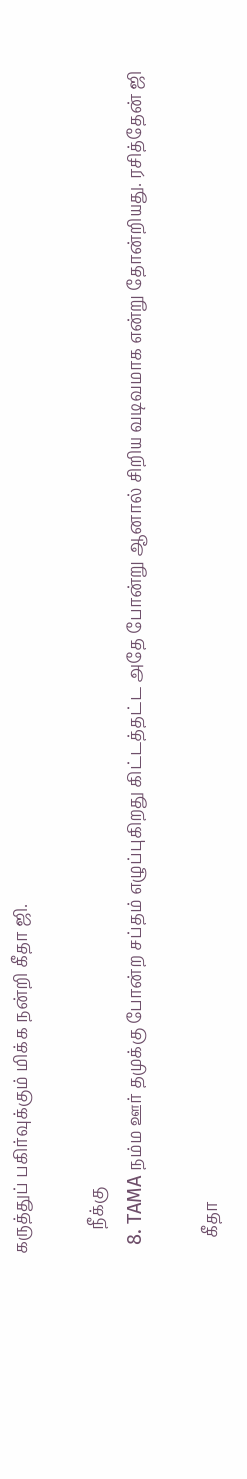கருத்துப் பகிர்வுக்கும் மிக்க நன்றி கீதா ஜி.

      நீக்கு
  8. TAMA நம்ம ஊர் தமுக்கு போன்ற சப்தம் எழுப்புகிறது கிட்டத்தட்ட அதே போன்று ஆனால் சிறிய வடிவமாக என்று தோன்றியது. ரசித்தேன் ஜி

    கீதா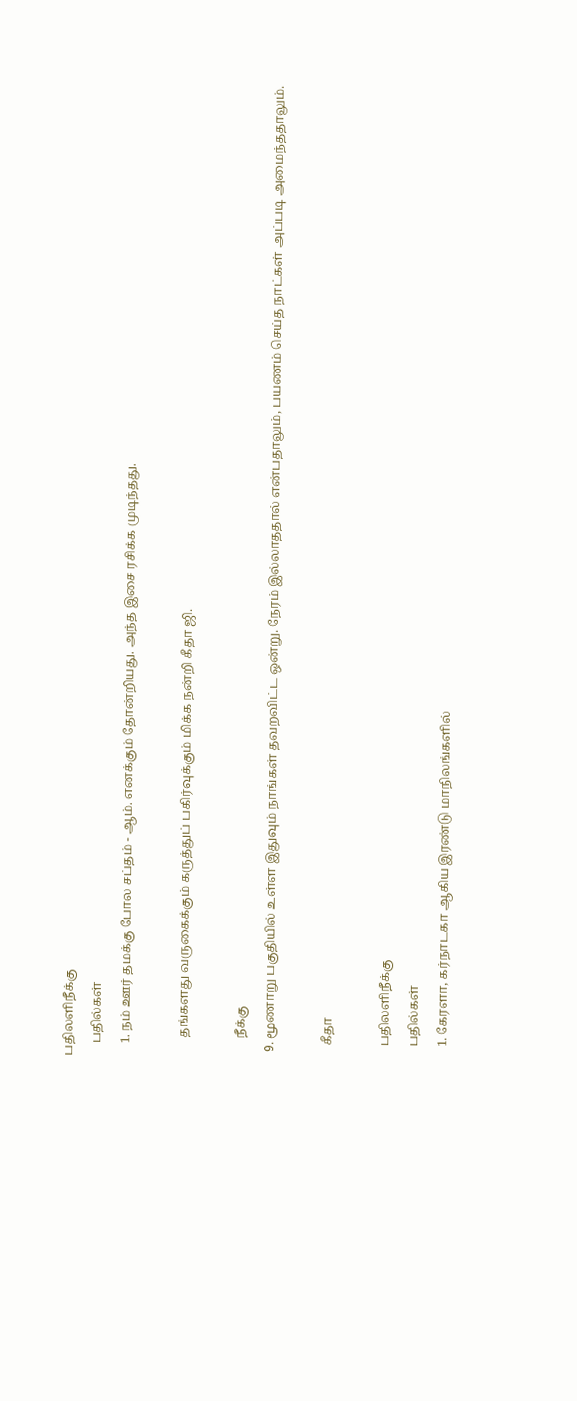பதிலளிநீக்கு
    பதில்கள்
    1. நம் ஊர் தமக்கு போல சப்தம் - ஆம். எனக்கும் தோன்றியது. அந்த இசை ரசிக்க முடிந்தது.

      தங்களது வருகைக்கும் கருத்துப் பகிர்வுக்கும் மிக்க நன்றி கீதா ஜி.

      நீக்கு
  9. மூணாறு பகுதியில் உள்ள இதுவும் நாங்கள் தவறவிட்ட ஒன்று. நேரம் இல்லாததால் என்பதாலும், பயணம் செய்த நாட்கள் அப்படி அமைந்ததாலும்.

    கீதா

    பதிலளிநீக்கு
    பதில்கள்
    1. கேரளா, கர்நாடகா ஆகிய இரண்டு மாநிலங்களில்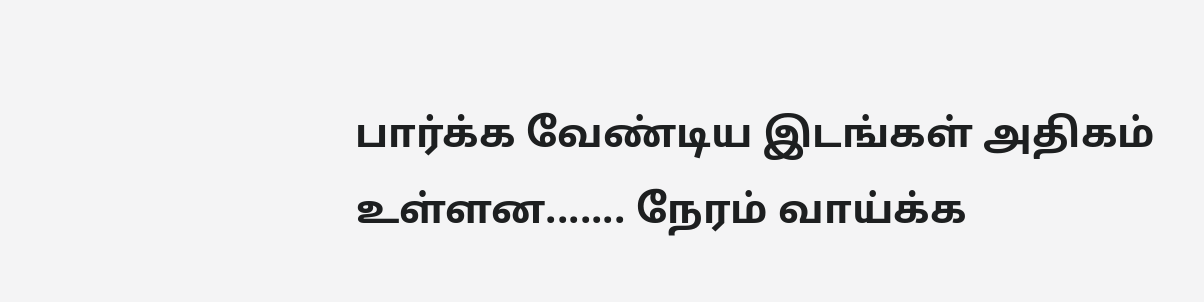பார்க்க வேண்டிய இடங்கள் அதிகம் உள்ளன....... நேரம் வாய்க்க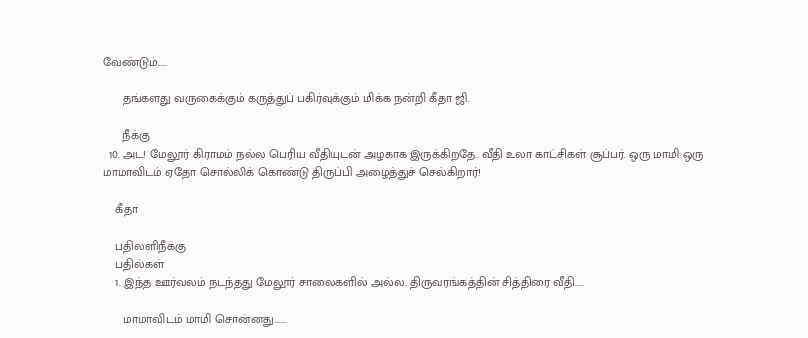வேண்டும்.....

      தங்களது வருகைக்கும் கருத்துப் பகிர்வுக்கும் மிக்க நன்றி கீதா ஜி.

      நீக்கு
  10. அட! மேலூர் கிராமம் நல்ல பெரிய வீதியுடன் அழகாக இருக்கிறதே. வீதி உலா காட்சிகள் சூப்பர். ஒரு மாமி ஒரு மாமாவிடம் ஏதோ சொல்லிக் கொண்டு திருப்பி அழைத்துச் செல்கிறார்!

    கீதா

    பதிலளிநீக்கு
    பதில்கள்
    1. இந்த ஊர்வலம் நடந்தது மேலூர் சாலைகளில் அல்ல. திருவரங்கத்தின் சித்திரை வீதி.....

      மாமாவிடம் மாமி சொன்னது.......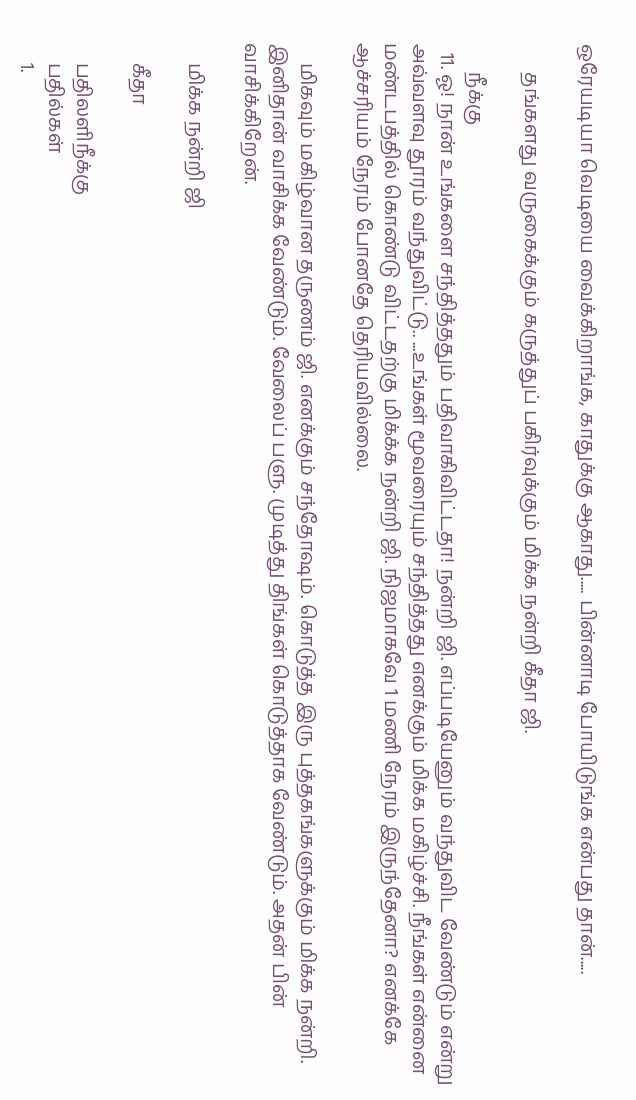ஒரேயடியா வெடியை வைக்கிறாங்க, காதுக்கு ஆகாது..... பின்னாடி போயிடுங்க என்பது தான்.....

      தங்களது வருகைக்கும் கருத்துப் பகிர்வுக்கும் மிக்க நன்றி கீதா ஜி.

      நீக்கு
  11. ஓ! நான் உங்களை சந்தித்ததும் பதிவாகிவிட்டதா! நன்றி ஜி. எப்படியேனும் வந்துவிட வேண்டும் என்று அவ்வளவு தூரம் வந்துவிட்டு.. ...உங்கள் மூவரையும் சந்தித்தது எனக்கும் மிக்க மகிழ்ச்சி. நீங்கள் என்னை மண்டபத்தில் கொண்டு விட்டதற்கு மிக்க்க நன்றி ஜி. நிஜமாகவே 1 மணி நேரம் இருந்தேனா? எனக்கே ஆச்சரியம் நேரம் போனதே தெரியவில்லை.

    மிகவும் மகிழ்வான தருணம் ஜி. எனக்கும் சந்தோஷம். கொடுத்த இரு புத்தகங்களுக்கும் மிக்க நன்றி. இனிதான் வாசிக்க வேண்டும். வேலைப் பளு. முடித்து திங்கள் கொடுத்தாக வேண்டும். அதன் பின் வாசிக்கிறேன்.

    மிக்க நன்றி ஜி

    கீதா

    பதிலளிநீக்கு
    பதில்கள்
    1.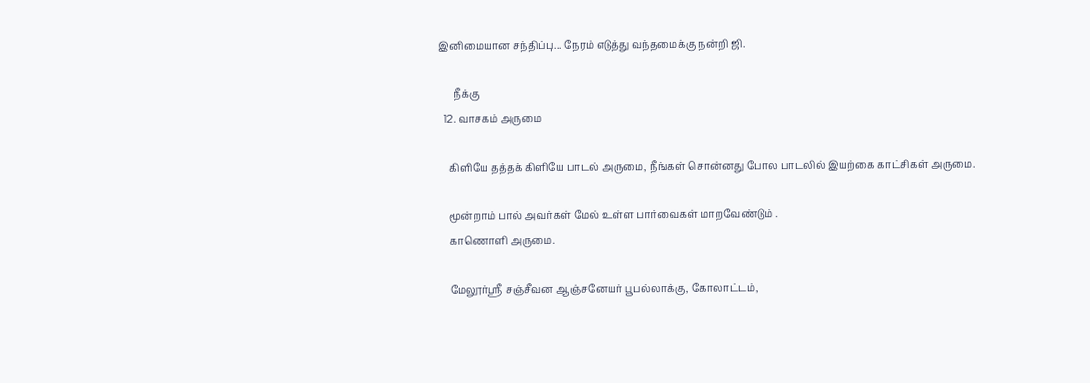இனிமையான சந்திப்பு... நேரம் எடுத்து வந்தமைக்கு நன்றி ஜி.

      நீக்கு
  12. வாசகம் அருமை

    கிளியே தத்தக் கிளியே பாடல் அருமை, நீங்கள் சொன்னது போல பாடலில் இயற்கை காட்சிகள் அருமை.

    மூன்றாம் பால் அவர்கள் மேல் உள்ள பார்வைகள் மாறவேண்டும் .
    காணொளி அருமை.

    மேலூர்ஸ்ரீ சஞ்சீவன ஆஞ்சனேயர் பூபல்லாக்கு, கோலாட்டம்,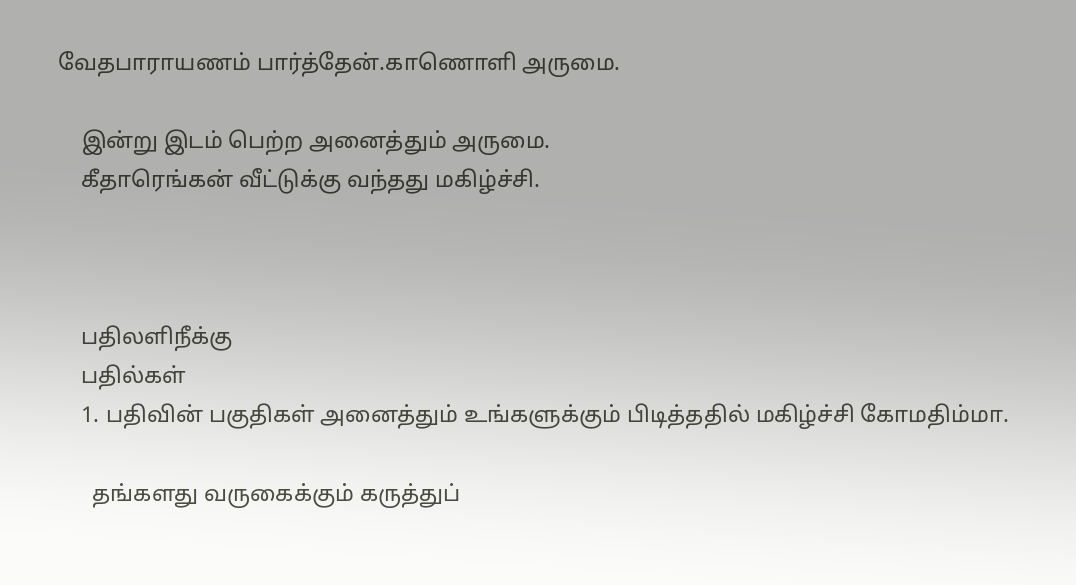வேதபாராயணம் பார்த்தேன்.காணொளி அருமை.

    இன்று இடம் பெற்ற அனைத்தும் அருமை.
    கீதாரெங்கன் வீட்டுக்கு வந்தது மகிழ்ச்சி.



    பதிலளிநீக்கு
    பதில்கள்
    1. பதிவின் பகுதிகள் அனைத்தும் உங்களுக்கும் பிடித்ததில் மகிழ்ச்சி கோமதிம்மா.

      தங்களது வருகைக்கும் கருத்துப்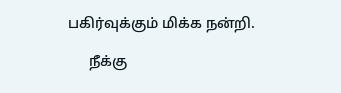பகிர்வுக்கும் மிக்க நன்றி.

      நீக்கு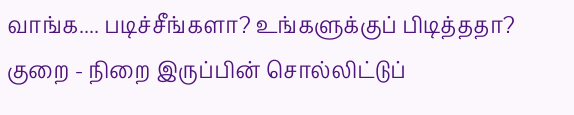வாங்க.... படிச்சீங்களா? உங்களுக்குப் பிடித்ததா? குறை - நிறை இருப்பின் சொல்லிட்டுப்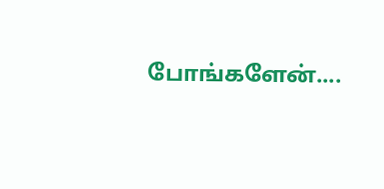போங்களேன்....